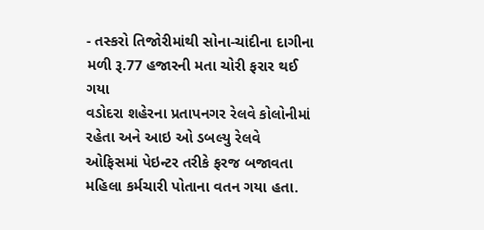- તસ્કરો તિજોરીમાંથી સોના-ચાંદીના દાગીના મળી રૂ.77 હજારની મતા ચોરી ફરાર થઈ ગયા
વડોદરા શહેરના પ્રતાપનગર રેલવે કોલોનીમાં રહેતા અને આઇ ઓ ડબલ્યુ રેલવે ઓફિસમાં પેઇન્ટર તરીકે ફરજ બજાવતા મહિલા કર્મચારી પોતાના વતન ગયા હતા.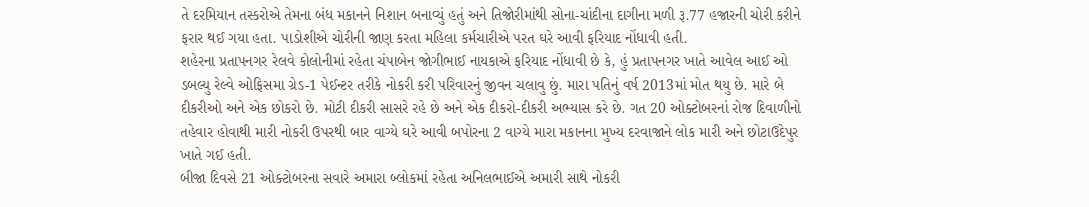તે દરમિયાન તસ્કરોએ તેમના બંધ મકાનને નિશાન બનાવ્યું હતું અને તિજોરીમાંથી સોના-ચાંદીના દાગીના મળી રૂ.77 હજારની ચોરી કરીને ફરાર થઈ ગયા હતા. પાડોશીએ ચોરીની જાણ કરતા મહિલા કર્મચારીએ પરત ઘરે આવી ફરિયાદ નોંધાવી હતી.
શહેરના પ્રતાપનગર રેલવે કોલોનીમાં રહેતા ચંપાબેન જોગીભાઈ નાયકાએ ફરિયાદ નોંધાવી છે કે, હું પ્રતાપનગર ખાતે આવેલ આઈ ઓ ડબલ્યુ રેલ્વે ઓફિસમા ગ્રેડ-1 પેઈન્ટર તરીકે નોકરી કરી પરિવારનું જીવન ચલાવુ છું. મારા પતિનું વર્ષ 2013માં મોત થયુ છે. મારે બે દીકરીઓ અને એક છોકરો છે. મોટી દીકરી સાસરે રહે છે અને એક દીકરો-દીકરી અભ્યાસ કરે છે. ગત 20 ઓક્ટોબરનાં રોજ દિવાળીનો તહેવાર હોવાથી મારી નોકરી ઉપરથી બાર વાગ્યે ઘરે આવી બપોરના 2 વાગ્યે મારા મકાનના મુખ્ય દરવાજાને લોક મારી અને છોટાઉદેપુર ખાતે ગઈ હતી.
બીજા દિવસે 21 ઓક્ટોબરના સવારે અમારા બ્લોકમાં રહેતા અનિલભાઈએ અમારી સાથે નોકરી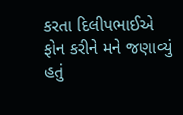કરતા દિલીપભાઈએ ફોન કરીને મને જણાવ્યું હતું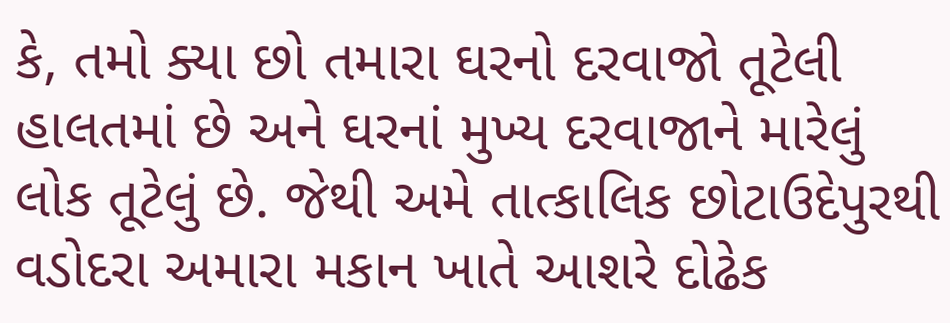કે, તમો ક્યા છો તમારા ઘરનો દરવાજો તૂટેલી હાલતમાં છે અને ઘરનાં મુખ્ય દરવાજાને મારેલું લોક તૂટેલું છે. જેથી અમે તાત્કાલિક છોટાઉદેપુરથી વડોદરા અમારા મકાન ખાતે આશરે દોઢેક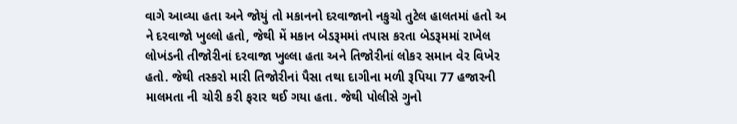વાગે આવ્યા હતા અને જોયું તો મકાનનો દરવાજાનો નકુચો તુટેલ હાલતમાં હતો અ ને દરવાજો ખુલ્લો હતો, જેથી મેં મકાન બેડરૂમમાં તપાસ કરતા બેડરૂમમાં રાખેલ લોખંડની તીજોરીનાં દરવાજા ખુલ્લા હતા અને તિજોરીનાં લોકર સમાન વેર વિખેર હતો. જેથી તસ્કરો મારી તિજોરીનાં પૈસા તથા દાગીના મળી રૂપિયા 77 હજારની માલમતા ની ચોરી કરી ફરાર થઈ ગયા હતા. જેથી પોલીસે ગુનો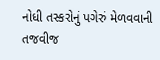નોધી તસ્કરોનું પગેરું મેળવવાની તજવીજ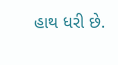હાથ ધરી છે.